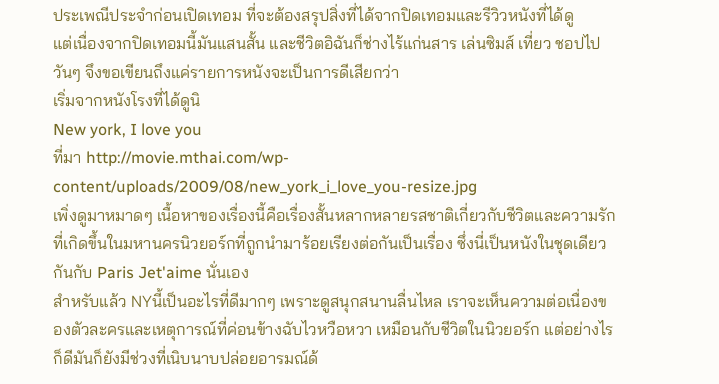ประเพณีประจำก่อนเปิดเทอม ที่จะต้องสรุปสิ่งที่ได้จากปิดเทอมและรีวิวหนังที่ได้ดู
แต่เนื่องจากปิดเทอมนี้มันแสนสั้น และชีวิตอิฉันก็ช่างไร้แก่นสาร เล่นซิมส์ เที่ยว ชอปไปวันๆ จึงขอเขียนถึงแค่รายการหนังจะเป็นการดีเสียกว่า
เริ่มจากหนังโรงที่ได้ดูนิ
New york, I love you
ที่มา http://movie.mthai.com/wp-content/uploads/2009/08/new_york_i_love_you-resize.jpg
เพิ่งดูมาหมาดๆ เนื้อหาของเรื่องนี้คือเรื่องสั้นหลากหลายรสชาติเกี่ยวกับชีวิตและความรักที่เกิดขึ้นในมหานครนิวยอร์กที่ถูกนำมาร้อยเรียงต่อกันเป็นเรื่อง ซึ่งนี่เป็นหนังในชุดเดียวกันกับ Paris Jet'aime นั่นเอง
สำหรับแล้ว NYนี้เป็นอะไรที่ดีมากๆ เพราะดูสนุกสนานลื่นไหล เราจะเห็นความต่อเนื่องของตัวละครและเหตุการณ์ที่ค่อนข้างฉับไวหวือหวา เหมือนกับชีวิตในนิวยอร์ก แต่อย่างไรก็ดีมันก็ยังมีช่วงที่เนิบนาบปล่อยอารมณ์ด้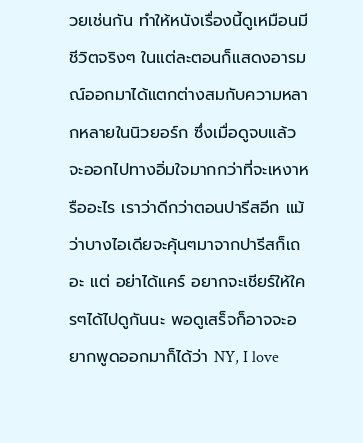วยเช่นกัน ทำให้หนังเรื่องนี้ดูเหมือนมีชีวิตจริงๆ ในแต่ละตอนก็แสดงอารมณ์ออกมาได้แตกต่างสมกับความหลากหลายในนิวยอร์ก ซึ่งเมื่อดูจบแล้วจะออกไปทางอิ่มใจมากกว่าที่จะเหงาหรืออะไร เราว่าดีกว่าตอนปารีสอีก แม้ว่าบางไอเดียจะคุ้นๆมาจากปารีสก็เถอะ แต่ อย่าได้แคร์ อยากจะเชียร์ให้ใครๆได้ไปดูกันนะ พอดูเสร็จก็อาจจะอยากพูดออกมาก็ได้ว่า NY, I love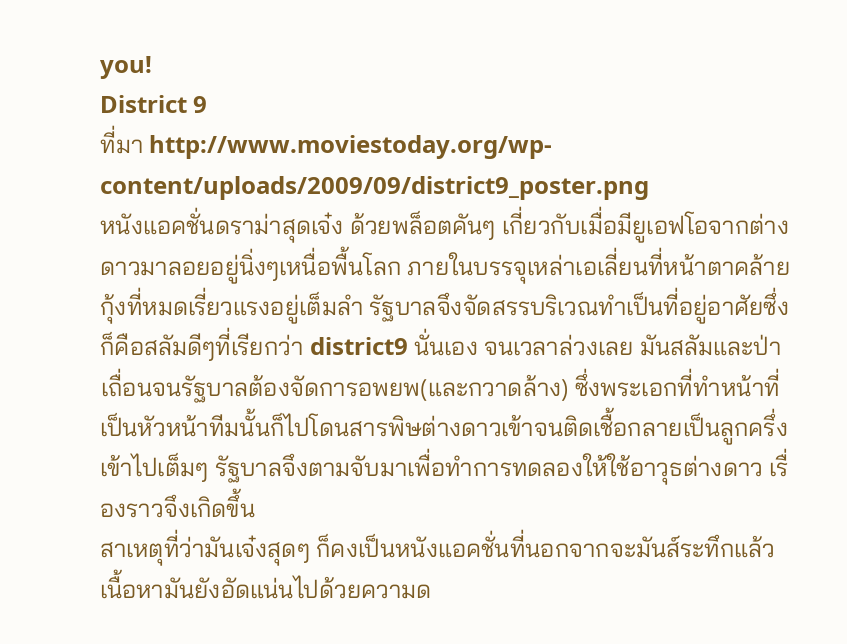you!
District 9
ที่มา http://www.moviestoday.org/wp-content/uploads/2009/09/district9_poster.png
หนังแอคชั่นดราม่าสุดเจ๋ง ด้วยพล็อตคันๆ เกี่ยวกับเมื่อมียูเอฟโอจากต่างดาวมาลอยอยู่นิ่งๆเหนื่อพื้นโลก ภายในบรรจุเหล่าเอเลี่ยนที่หน้าตาคล้ายกุ้งที่หมดเรี่ยวแรงอยู่เต็มลำ รัฐบาลจึงจัดสรรบริเวณทำเป็นที่อยู่อาศัยซึ่งก็คือสลัมดีๆที่เรียกว่า district9 นั่นเอง จนเวลาล่วงเลย มันสลัมและป่าเถื่อนจนรัฐบาลต้องจัดการอพยพ(และกวาดล้าง) ซึ่งพระเอกที่ทำหน้าที่เป็นหัวหน้าทีมนั้นก็ไปโดนสารพิษต่างดาวเข้าจนติดเชื้อกลายเป็นลูกครึ่งเข้าไปเต็มๆ รัฐบาลจึงตามจับมาเพื่อทำการทดลองให้ใช้อาวุธต่างดาว เรื่องราวจึงเกิดขึ้น
สาเหตุที่ว่ามันเจ๋งสุดๆ ก็คงเป็นหนังแอคชั่นที่นอกจากจะมันส์ระทึกแล้ว เนื้อหามันยังอัดแน่นไปด้วยความด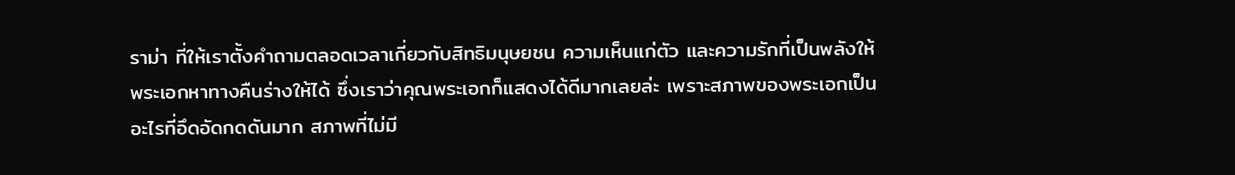ราม่า ที่ให้เราตั้งคำถามตลอดเวลาเกี่ยวกับสิทธิมนุษยชน ความเห็นแก่ตัว และความรักที่เป็นพลังให้พระเอกหาทางคืนร่างให้ได้ ซึ่งเราว่าคุณพระเอกก็แสดงได้ดีมากเลยล่ะ เพราะสภาพของพระเอกเป็นอะไรที่อึดอัดกดดันมาก สภาพที่ไม่มี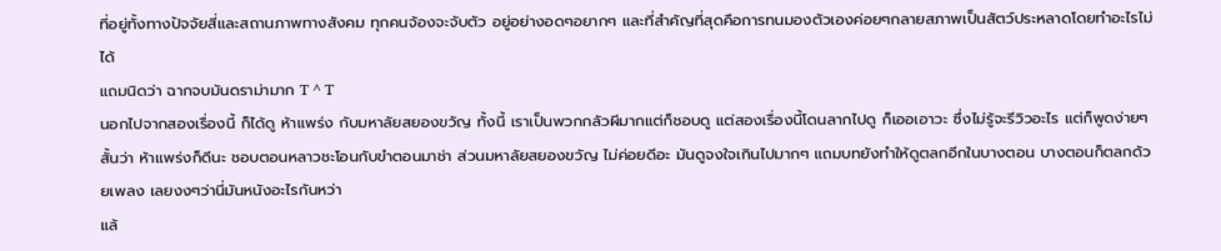ที่อยู่ทั้งทางปัจจัยสี่และสถานภาพทางสังคม ทุกคนจ้องจะจับตัว อยู่อย่างอดๆอยากๆ และที่สำคัญที่สุดคือการทนมองตัวเองค่อยๆกลายสภาพเป็นสัตว์ประหลาดโดยทำอะไรไม่ได้
แถมนิดว่า ฉากจบมันดราม่ามาก T ^ T
นอกไปจากสองเรื่องนี้ ก็ได้ดู ห้าแพร่ง กับมหาลัยสยองขวัญ ทั้งนี้ เราเป็นพวกกลัวผีมากแต่ก็ชอบดู แต่สองเรื่องนี้โดนลากไปดู ก็เออเอาวะ ซึ่งไม่รู้จะรีวิวอะไร แต่ก็พูดง่ายๆสั้นว่า ห้าแพร่งก็ดีนะ ชอบตอนหลาวชะโอนกับขำตอนมาช่า ส่วนมหาลัยสยองขวัญ ไม่ค่อยดีอะ มันดูจงใจเกินไปมากๆ แถมบทยังทำให้ดูตลกอีกในบางตอน บางตอนก็ตลกด้วยเพลง เลยงงๆว่านี่มันหนังอะไรกันหว่า
แล้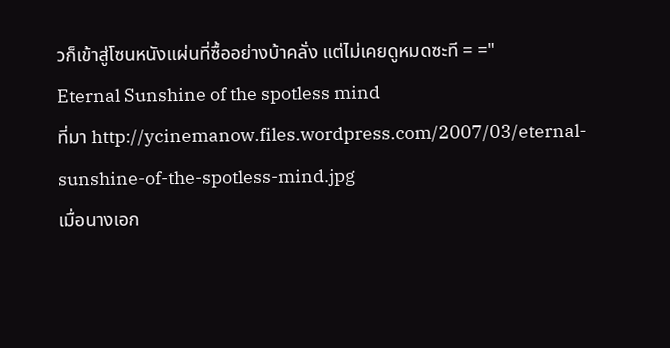วก็เข้าสู่โซนหนังแผ่นที่ซื้ออย่างบ้าคลั่ง แต่ไม่เคยดูหมดซะที = ="
Eternal Sunshine of the spotless mind
ที่มา http://ycinemanow.files.wordpress.com/2007/03/eternal-sunshine-of-the-spotless-mind.jpg
เมื่อนางเอก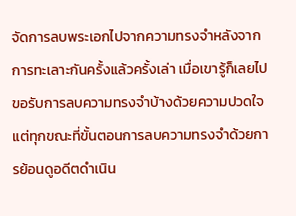จัดการลบพระเอกไปจากความทรงจำหลังจากการทะเลาะกันครั้งแล้วครั้งเล่า เมื่อเขารู้ก็เลยไปขอรับการลบความทรงจำบ้างด้วยความปวดใจ แต่ทุกขณะที่ขั้นตอนการลบความทรงจำด้วยการย้อนดูอดีตดำเนิน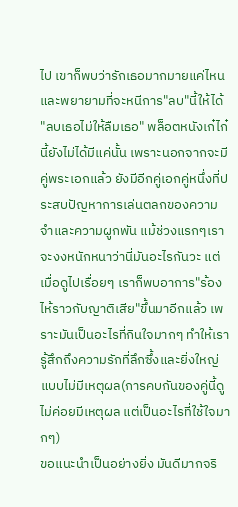ไป เขาก็พบว่ารักเธอมากมายแค่ไหน และพยายามที่จะหนีการ"ลบ"นี้ให้ได้
"ลบเธอไม่ให้ลืมเธอ" พล็อตหนังเก๋ไก๋นี้ยังไม่ได้มีแค่นั้น เพราะนอกจากจะมีคู่พระเอกแล้ว ยังมีอีกคู่เอกคู่หนึ่งที่ประสบปัญหาการเล่นตลกของความจำและความผูกพัน แม้ช่วงแรกๆเราจะงงหนักหนาว่านี่มันอะไรกันวะ แต่เมื่อดูไปเรื่อยๆ เราก็พบอาการ"ร้องไห้ราวกับญาติเสีย"ขึ้นมาอีกแล้ว เพราะมันเป็นอะไรที่กินใจมากๆ ทำให้เรารู้สึกถึงความรักที่ลึกซึ้งและยิ่งใหญ่แบบไม่มีเหตุผล(การคบกันของคู่นี้ดูไม่ค่อยมีเหตุผล แต่เป็นอะไรที่ใช้ใจมากๆ)
ขอแนะนำเป็นอย่างยิ่ง มันดีมากจริ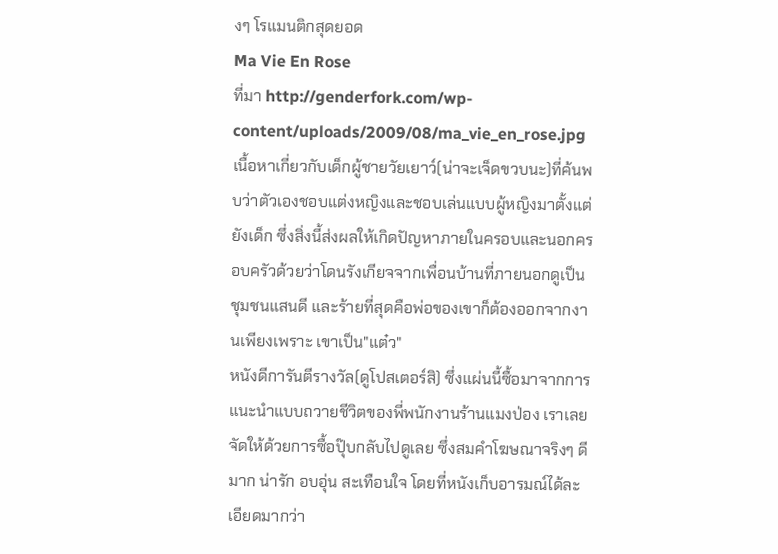งๆ โรแมนติกสุดยอด
Ma Vie En Rose
ที่มา http://genderfork.com/wp-content/uploads/2009/08/ma_vie_en_rose.jpg
เนื้อหาเกี่ยวกับเด็กผู้ชายวัยเยาว์(น่าจะเจ็ดขวบนะ)ที่ค้นพบว่าตัวเองชอบแต่งหญิงและชอบเล่นแบบผู้หญิงมาตั้งแต่ยังเด็ก ซึ่งสิ่งนี้ส่งผลให้เกิดปัญหาภายในครอบและนอกครอบครัวด้วยว่าโดนรังเกียจจากเพื่อนบ้านที่ภายนอกดูเป็นชุมชนแสนดี และร้ายที่สุดคือพ่อของเขาก็ต้องออกจากงานเพียงเพราะ เขาเป็น"แต๋ว"
หนังดีการันตีรางวัล(ดูโปสเตอร์สิ) ซึ่งแผ่นนี้ซื้อมาจากการแนะนำแบบถวายชีวิตของพี่พนักงานร้านแมงป่อง เราเลยจัดให้ด้วยการซื้อปุ๊บกลับไปดูเลย ซึ่งสมคำโฆษณาจริงๆ ดีมาก น่ารัก อบอุ่น สะเทือนใจ โดยที่หนังเก็บอารมณ์ได้ละเอียดมากว่า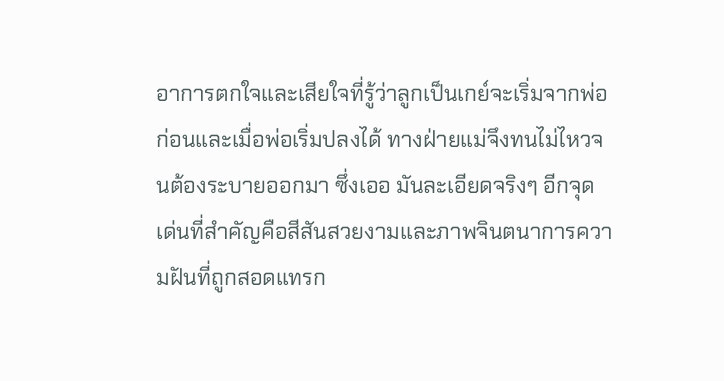อาการตกใจและเสียใจที่รู้ว่าลูกเป็นเกย์จะเริ่มจากพ่อก่อนและเมื่อพ่อเริ่มปลงได้ ทางฝ่ายแม่จึงทนไม่ไหวจนต้องระบายออกมา ซึ่งเออ มันละเอียดจริงๆ อีกจุดเด่นที่สำคัญคือสีสันสวยงามและภาพจินตนาการความฝันที่ถูกสอดแทรก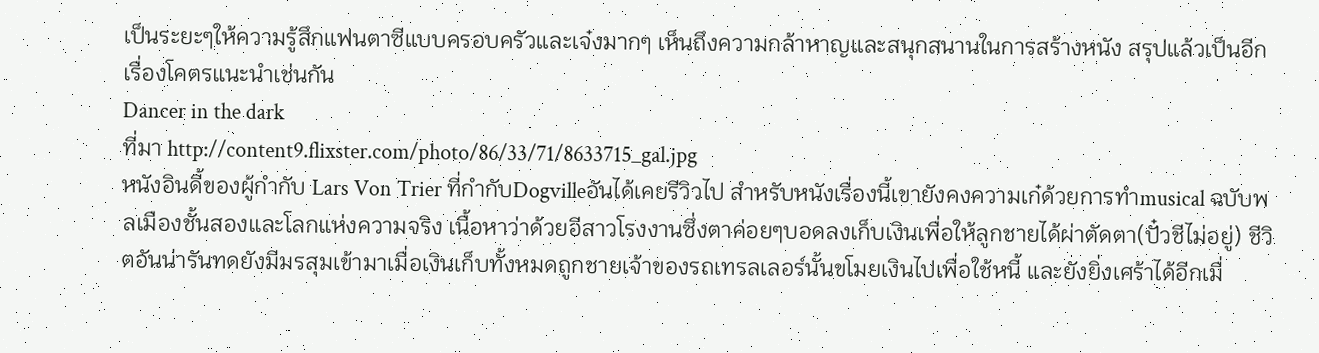เป็นระยะๆให้ความรู้สึกแฟนตาซีแบบครอบครัวและเจ๋งมากๆ เห็นถึงความกล้าหาญและสนุกสนานในการสร้างหนัง สรุปแล้วเป็นอีกเรื่องโคตรแนะนำเช่นกัน
Dancer in the dark
ที่มา http://content9.flixster.com/photo/86/33/71/8633715_gal.jpg
หนังอินดี้ของผู้กำกับ Lars Von Trier ที่กำกับDogvilleอันได้เคยรีวิวไป สำหรับหนังเรื่องนี้เขายังคงความเก๋ด้วยการทำmusical ฉบับพลเมืองชั้นสองและโลกแห่งความจริง เนื้อหาว่าด้วยอีสาวโรงงานซึ่งตาค่อยๆบอดลงเก็บเงินเพื่อให้ลูกชายได้ผ่าตัดตา(ปั๋วชีไม่อยู่) ชีวิตอันน่ารันทดยังมีมรสุมเข้ามาเมื่อเงินเก็บทั้งหมดถูกชายเจ้าของรถเทรลเลอร์นั้นขโมยเงินไปเพื่อใช้หนี้ และยังยิ่งเศร้าได้อีกเมื่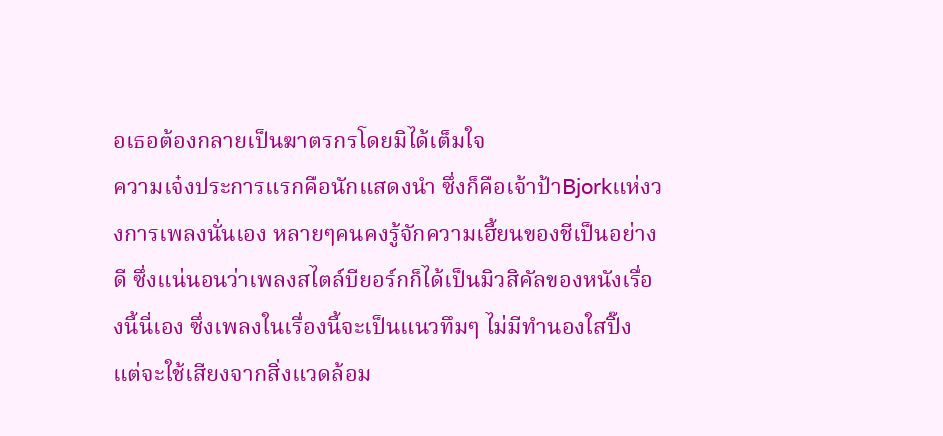อเธอต้องกลายเป็นฆาตรกรโดยมิได้เต็มใจ
ความเจ๋งประการแรกคือนักแสดงนำ ซึ่งก็คือเจ้าป้าBjorkแห่งวงการเพลงนั่นเอง หลายๆคนคงรู้จักความเฮี้ยนของชีเป็นอย่างดี ซึ่งแน่นอนว่าเพลงสไตล์บียอร์กก็ได้เป็นมิวสิคัลของหนังเรื่องนี้นี่เอง ซึ่งเพลงในเรื่องนี้จะเป็นแนวทึมๆ ไม่มีทำนองใสปิ๊ง แต่จะใช้เสียงจากสิ่งแวดล้อม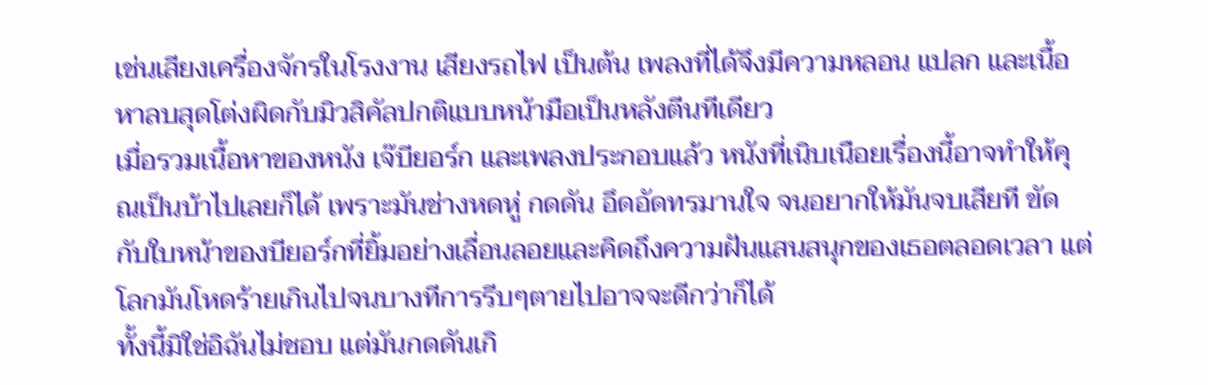เช่นเสียงเครื่องจักรในโรงงาน เสียงรถไฟ เป็นต้น เพลงที่ได้จึงมีความหลอน แปลก และเนื้อหาลบสุดโต่งผิดกับมิวสิคัลปกติแบบหน้ามือเป็นหลังตีนทีเดียว
เมื่อรวมเนื้อหาของหนัง เจ๊บียอร์ก และเพลงประกอบแล้ว หนังที่เนิบเนือยเรื่องนี้อาจทำให้คุณเป็นบ้าไปเลยก็ได้ เพราะมันช่างหดหู่ กดดัน อึดอัดทรมานใจ จนอยากให้มันจบเสียที ขัดกับใบหน้าของบียอร์กที่ยิ้มอย่างเลื่อนลอยและคิดถึงความฝันแสนสนุกของเธอตลอดเวลา แต่โลกมันโหดร้ายเกินไปจนบางทีการรีบๆตายไปอาจจะดีกว่าก็ได้
ทั้งนี้มิใช่อิฉันไม่ชอบ แต่มันกดดันเกิ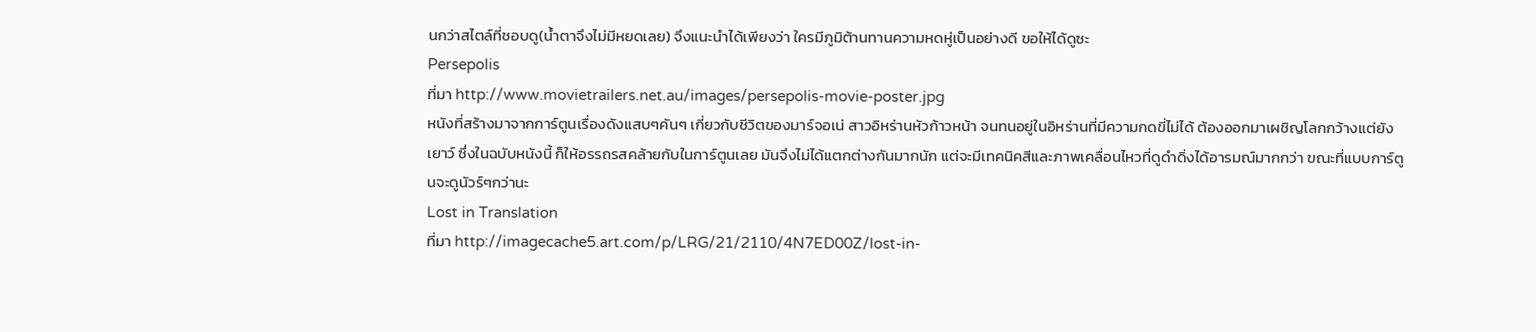นกว่าสไตล์ที่ชอบดู(น้ำตาจึงไม่มีหยดเลย) จึงแนะนำได้เพียงว่า ใครมีภูมิต้านทานความหดหู่เป็นอย่างดี ขอให้ได้ดูซะ
Persepolis
ที่มา http://www.movietrailers.net.au/images/persepolis-movie-poster.jpg
หนังที่สร้างมาจากการ์ตูนเรื่องดังแสบๆคันๆ เกี่ยวกับชีวิตของมาร์จอเน่ สาวอิหร่านหัวก้าวหน้า จนทนอยู่ในอิหร่านที่มีความกดขี่ไม่ได้ ต้องออกมาเผชิญโลกกว้างแต่ยังเยาว์ ซึ่งในฉบับหนังนี้ ก็ให้อรรถรสคล้ายกับในการ์ตูนเลย มันจึงไม่ได้แตกต่างกันมากนัก แต่จะมีเทคนิคสีและภาพเคลื่อนไหวที่ดูดำดิ่งได้อารมณ์มากกว่า ขณะที่แบบการ์ตูนจะดูนัวร์ๆกว่านะ
Lost in Translation
ที่มา http://imagecache5.art.com/p/LRG/21/2110/4N7ED00Z/lost-in-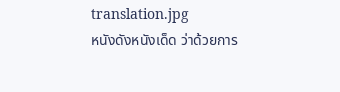translation.jpg
หนังดังหนังเด็ด ว่าด้วยการ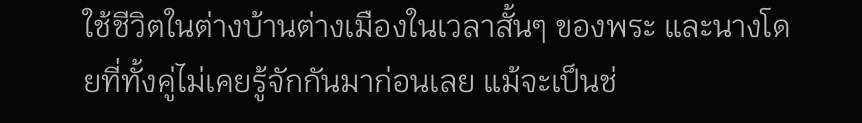ใช้ชีวิตในต่างบ้านต่างเมืองในเวลาสั้นๆ ของพระ และนางโดยที่ทั้งคู่ไม่เคยรู้จักกันมาก่อนเลย แม้จะเป็นช่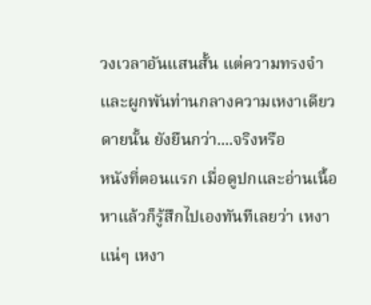วงเวลาอันแสนสั้น แต่ความทรงจำและผูกพันท่านกลางความเหงาเดียวดายนั้น ยังยืนกว่า....จริงหรือ
หนังที่ตอนแรก เมื่อดูปกและอ่านเนื้อหาแล้วก็รู้สึกไปเองทันทีเลยว่า เหงาแน่ๆ เหงา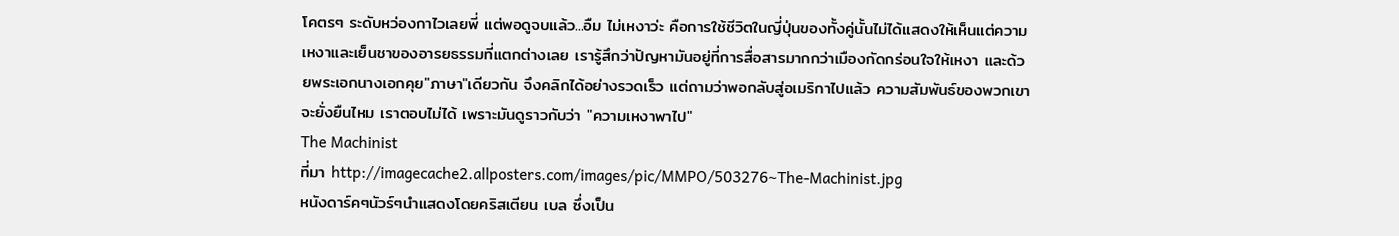โคตรๆ ระดับหว่องกาไวเลยพี่ แต่พอดูจบแล้ว...อืม ไม่เหงาว่ะ คือการใช้ชีวิตในญี่ปุ่นของทั้งคู่นั้นไม่ได้แสดงให้เห็นแต่ความเหงาและเย็นชาของอารยธรรมที่แตกต่างเลย เรารู้สึกว่าปัญหามันอยู่ที่การสื่อสารมากกว่าเมืองกัดกร่อนใจให้เหงา และด้วยพระเอกนางเอกคุย"ภาษา"เดียวกัน จึงคลิกได้อย่างรวดเร็ว แต่ถามว่าพอกลับสู่อเมริกาไปแล้ว ความสัมพันธ์ของพวกเขาจะยั่งยืนไหม เราตอบไม่ได้ เพราะมันดูราวกับว่า "ความเหงาพาไป"
The Machinist
ที่มา http://imagecache2.allposters.com/images/pic/MMPO/503276~The-Machinist.jpg
หนังดาร์คๆนัวร์ๆนำแสดงโดยคริสเตียน เบล ซึ่งเป็น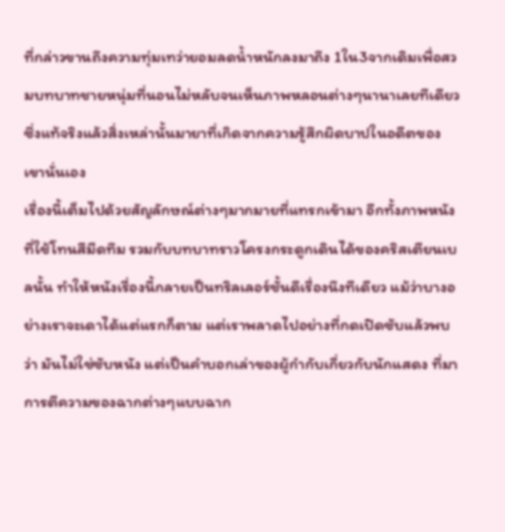ที่กล่าวขานถึงความทุ่มเทว่ายอมลดน้ำหนักลงมาถึง 1ใน3จากเดิมเพื่อสวมบทบาทชายหนุ่มที่นอนไม่หลับจนเห็นภาพหลอนต่างๆนานาเลยทีเดียว ซึ่งแท้จริงแล้วสิ่งเหล่านั้นมายาที่เกิดจากความรู้สึกผิดบาปในอดีตของเขานั่นเอง
เรื่องนี้เต็มไปด้วยสัญลักษณ์ต่างๆมากมายที่แทรกเข้ามา อีกทั้งภาพหนังที่ใช้โทนสีมืดทึม รวมกับบทบาทราวโครงกระดูกเดินได้ของคริสเตียนเบลนั้น ทำให้หนังเรื่องนี้กลายเป็นทริลเลอร์ชั้นดีเรื่องนึงทีเดียว แม้ว่าบางอย่างเราจะเดาได้แต่แรกก็ตาม แต่เราพลาดไปอย่างที่กดเปิดซับแล้วพบว่า มันไม่ใช่ซับหนัง แต่เป็นคำบอกเล่าของผู้กำกับเกี่ยวกับนักแสดง ที่มา การตีความของฉากต่างๆแบบฉาก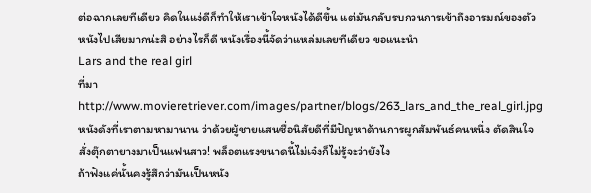ต่อฉากเลยทีเดียว คิดในแง่ดีก็ทำให้เราเข้าใจหนังได้ดีขึ้น แต่มันกลับรบกวนการเข้าถึงอารมณ์ของตัวหนังไปเสียมากน่ะสิ อย่างไรก็ดี หนังเรื่องนี้จัดว่าแหล่มเลยทีเดียว ขอแนะนำ
Lars and the real girl
ที่มา http://www.movieretriever.com/images/partner/blogs/263_lars_and_the_real_girl.jpg
หนังดังที่เราตามหามานาน ว่าด้วยผู้ชายแสนซื่อนิสัยดีที่มีปัญหาด้านการผูกสัมพันธ์คนหนึ่ง ตัดสินใจสั่งตุ๊กตายางมาเป็นแฟนสาว! พล็อตแรงขนาดนี้ไม่เจ๋งก็ไม่รู้จะว่ายังไง
ถ้าฟังแค่นั้นคงรู้สึกว่ามันเป็นหนัง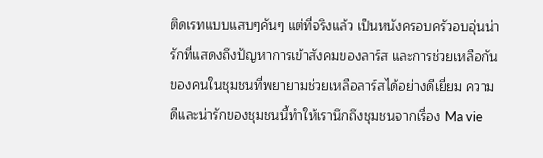ติดเรทแบบแสบๆคันๆ แต่ที่จริงแล้ว เป็นหนังครอบครัวอบอุ่นน่ารักที่แสดงถึงปัญหาการเข้าสังคมของลาร์ส และการช่วยเหลือกันของคนในชุมชนที่พยายามช่วยเหลือลาร์สได้อย่างดีเยี่ยม ความดีและน่ารักของชุมชนนี้ทำให้เรานึกถึงชุมชนจากเรื่อง Ma vie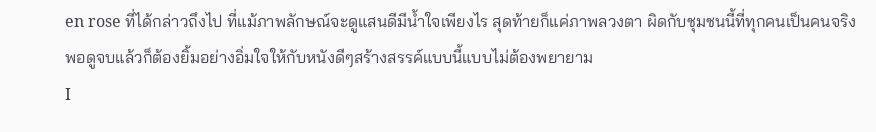en rose ที่ได้กล่าวถึงไป ที่แม้ภาพลักษณ์จะดูแสนดีมีน้ำใจเพียงไร สุดท้ายก็แค่ภาพลวงตา ผิดกับชุมชนนี้ที่ทุกคนเป็นคนจริง พอดูจบแล้วก็ต้องยิ้มอย่างอิ่มใจให้กับหนังดีๆสร้างสรรค์แบบนี้แบบไม่ต้องพยายาม
I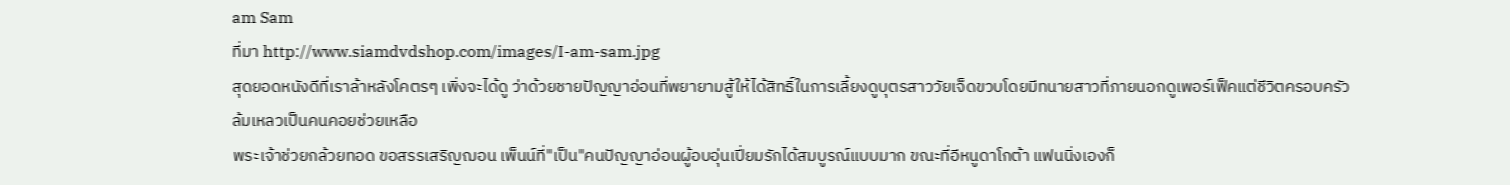am Sam
ที่มา http://www.siamdvdshop.com/images/I-am-sam.jpg
สุดยอดหนังดีที่เราล้าหลังโคตรๆ เพิ่งจะได้ดู ว่าด้วยชายปัญญาอ่อนที่พยายามสู้ให้ได้สิทธิ์ในการเลี้ยงดูบุตรสาววัยเจ็ดขวบโดยมีทนายสาวที่ภายนอกดูเพอร์เฟ็คแต่ชีวิตครอบครัวล้มเหลวเป็นคนคอยช่วยเหลือ
พระเจ้าช่วยกล้วยทอด ขอสรรเสริญฌอน เพ็นน์ที่"เป็น"คนปัญญาอ่อนผู้อบอุ่นเปี่ยมรักได้สมบูรณ์แบบมาก ขณะที่อีหนูดาโกต้า แฟนนิ่งเองก็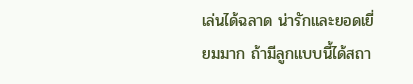เล่นได้ฉลาด น่ารักและยอดเยี่ยมมาก ถ้ามีลูกแบบนี้ได้สถา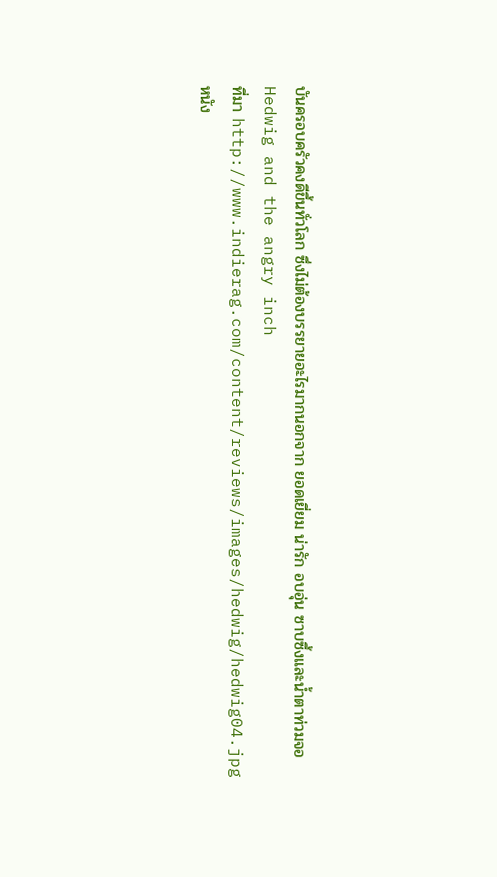บันครอบครัวคงดีขึ้นทั่วโลก ซึ่งไม่ต้องบรรยายอะไรมากนอกจาก ยอดเยี่ยม น่ารัก อบอุ่น ซาบซึ้งและน้ำตาท่วมจอ
Hedwig and the angry inch
ที่มา http://www.indierag.com/content/reviews/images/hedwig/hedwig04.jpg
หนัง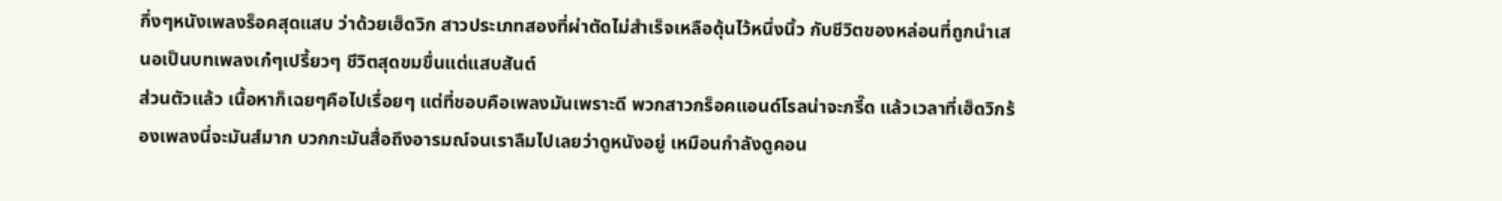กึ่งๆหนังเพลงร็อคสุดแสบ ว่าด้วยเฮ็ดวิก สาวประเภทสองที่ผ่าตัดไม่สำเร็จเหลือดุ้นไว้หนึ่งนิ้ว กับชีวิตของหล่อนที่ถูกนำเสนอเป็นบทเพลงเก๋ๆเปรี้ยวๆ ชีวิตสุดขมขื่นแต่แสบสันต์
ส่วนตัวแล้ว เนื้อหาก็เฉยๆคือไปเรื่อยๆ แต่ที่ชอบคือเพลงมันเพราะดี พวกสาวกร็อคแอนด์โรลน่าจะกรี๊ด แล้วเวลาที่เฮ็ดวิกร้องเพลงนี่จะมันส์มาก บวกกะมันสื่อถึงอารมณ์จนเราลืมไปเลยว่าดูหนังอยู่ เหมือนกำลังดูคอน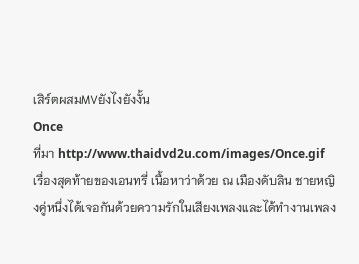เสิร์ตผสมMVยังไงยังงั้น
Once
ที่มา http://www.thaidvd2u.com/images/Once.gif
เรื่องสุดท้ายของเอนทรี่ เนื้อหาว่าด้วย ณ เมืองดับลิน ชายหญิงคู่หนึ่งได้เจอกันด้วยความรักในเสียงเพลงและได้ทำงานเพลง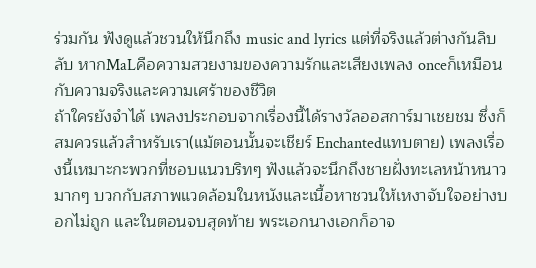ร่วมกัน ฟังดูแล้วชวนให้นึกถึง music and lyrics แต่ที่จริงแล้วต่างกันลิบลับ หากMaLคือความสวยงามของความรักและเสียงเพลง onceก็เหมือนกับความจริงและความเศร้าของชีวิต
ถ้าใครยังจำได้ เพลงประกอบจากเรื่องนี้ได้รางวัลออสการ์มาเชยชม ซึ่งก็สมควรแล้วสำหรับเรา(แม้ตอนนั้นจะเชียร์ Enchantedแทบตาย) เพลงเรื่องนี้เหมาะกะพวกที่ชอบแนวบริทๆ ฟังแล้วจะนึกถึงชายฝั่งทะเลหน้าหนาวมากๆ บวกกับสภาพแวดล้อมในหนังและเนื้อหาชวนให้เหงาจับใจอย่างบอกไม่ถูก และในตอนจบสุดท้าย พระเอกนางเอกก็อาจ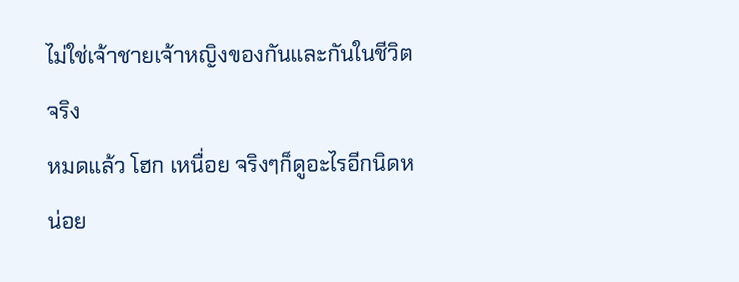ไม่ใช่เจ้าชายเจ้าหญิงของกันและกันในชีวิตจริง
หมดแล้ว โฮก เหนื่อย จริงๆก็ดูอะไรอีกนิดหน่อย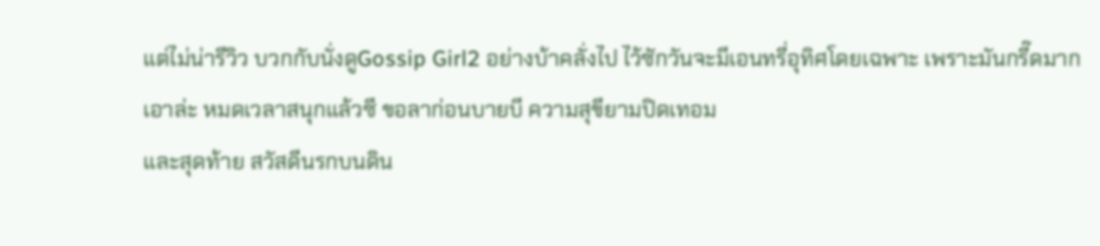แต่ไม่น่ารีวิว บวกกับนั่งดูGossip Girl2 อย่างบ้าคลั่งไป ไว้ซักวันจะมีเอนทรี่อุทิศโดยเฉพาะ เพราะมันกรี๊ดมาก
เอาล่ะ หมดเวลาสนุกแล้วซี ขอลาก่อนบายบี ความสุขียามปิดเทอม
และสุดท้าย สวัสดีนรกบนดิน